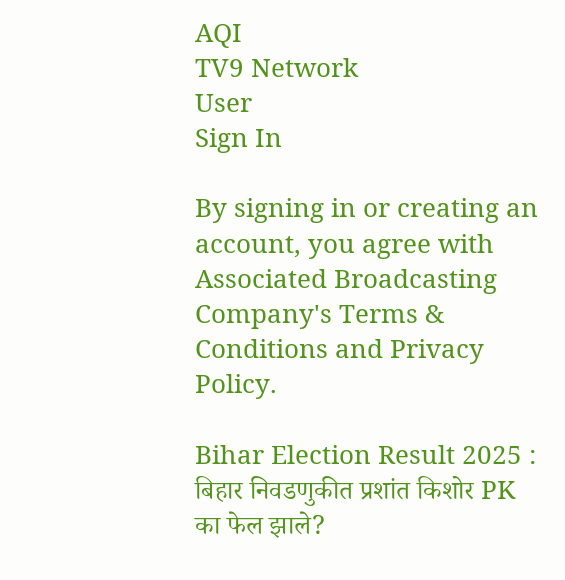AQI
TV9 Network
User
Sign In

By signing in or creating an account, you agree with Associated Broadcasting Company's Terms & Conditions and Privacy Policy.

Bihar Election Result 2025 : बिहार निवडणुकीत प्रशांत किशोर PK का फेल झाले?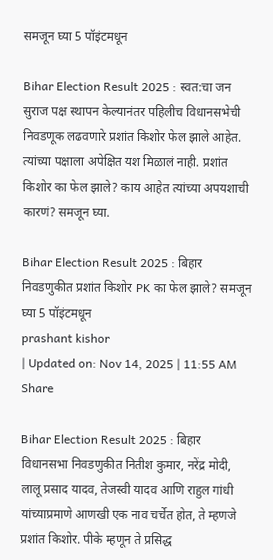समजून घ्या 5 पॉइंटमधून

Bihar Election Result 2025 : स्वत:चा जन सुराज पक्ष स्थापन केल्यानंतर पहिलीच विधानसभेची निवडणूक लढवणारे प्रशांत किशोर फेल झाले आहेत. त्यांच्या पक्षाला अपेक्षित यश मिळालं नाही. प्रशांत किशोर का फेल झाले? काय आहेत त्यांच्या अपयशाची कारणं? समजून घ्या.

Bihar Election Result 2025 : बिहार निवडणुकीत प्रशांत किशोर PK का फेल झाले? समजून घ्या 5 पॉइंटमधून
prashant kishor
| Updated on: Nov 14, 2025 | 11:55 AM
Share

Bihar Election Result 2025 : बिहार विधानसभा निवडणुकीत नितीश कुमार, नरेंद्र मोदी, लालू प्रसाद यादव, तेजस्वी यादव आणि राहुल गांधी यांच्याप्रमाणे आणखी एक नाव चर्चेत होत, ते म्हणजे प्रशांत किशोर. पीके म्हणून ते प्रसिद्ध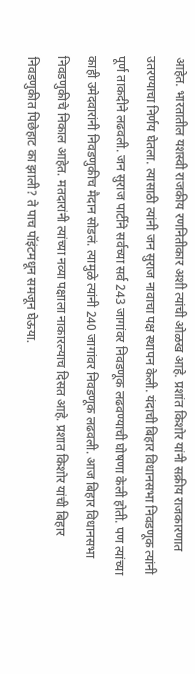आहेत. भारतातील यशस्वी राजकीय रणनितीकार अशी त्यांची ओळख आहे. प्रशांत किशोर यांनी सक्रीय राजकारणात उतरण्याचा निर्णय घेतला. त्यासाठी त्यांनी जन सुराज नावाचा पक्ष स्थापन केली. यंदाची बिहार विधानसभा निवडणूक त्यांनी पूर्ण ताकदीने लढवली. जन सुराज पार्टीने सर्वच्या सर्व 243 जागांवर निवडणूक लढवण्याची घोषणा केली होती. पण त्यांच्या काही उमेदवारांनी निवडणुकीच मैदान सोडलं. त्यामुळे त्यांनी 240 जागांवर निवडणूक लढवली. आज बिहार विधानसभा निवडणुकीचे निकाल आहेत. मतदारांनी त्यांच्या नव्या पक्षाला नाकारल्याच दिसत आहे. प्रशात किशोर यांची बिहार निवडणुकीत पिछेहाट का झाली? ते पाच पॉइंटमधून समजून घेऊया.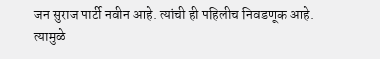जन सुराज पार्टी नवीन आहे. त्यांची ही पहिलीच निवडणूक आहे. त्यामुळे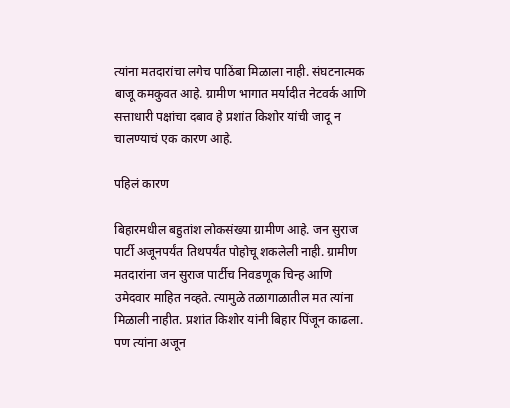त्यांना मतदारांचा लगेच पाठिंबा मिळाला नाही. संघटनात्मक बाजू कमकुवत आहे. ग्रामीण भागात मर्यादीत नेटवर्क आणि सत्ताधारी पक्षांचा दबाव हे प्रशांत किशोर यांची जादू न चालण्याचं एक कारण आहे.

पहिलं कारण

बिहारमधील बहुतांश लोकसंख्या ग्रामीण आहे. जन सुराज पार्टी अजूनपर्यंत तिथपर्यंत पोहोचू शकलेली नाही. ग्रामीण मतदारांना जन सुराज पार्टीच निवडणूक चिन्ह आणि उमेदवार माहित नव्हते. त्यामुळे तळागाळातील मत त्यांना मिळाली नाहीत. प्रशांत किशोर यांनी बिहार पिंजून काढला. पण त्यांना अजून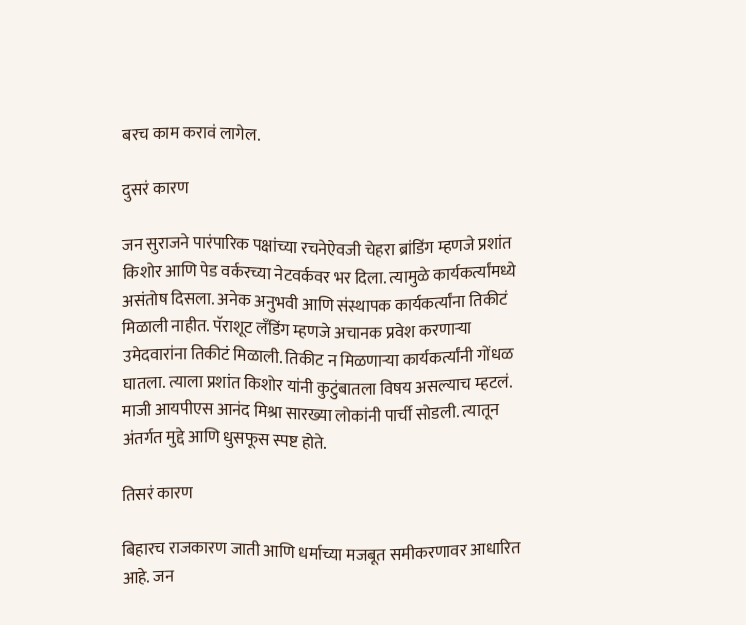बरच काम करावं लागेल.

दुसरं कारण

जन सुराजने पारंपारिक पक्षांच्या रचनेऐवजी चेहरा ब्रांडिंग म्हणजे प्रशांत किशोर आणि पेड वर्करच्या नेटवर्कवर भर दिला. त्यामुळे कार्यकर्त्यांमध्ये असंतोष दिसला. अनेक अनुभवी आणि संस्थापक कार्यकर्त्यांना तिकीटं मिळाली नाहीत. पॅराशूट लँडिंग म्हणजे अचानक प्रवेश करणाऱ्या उमेदवारांना तिकीटं मिळाली. तिकीट न मिळणाऱ्या कार्यकर्त्यांनी गोंधळ घातला. त्याला प्रशांत किशोर यांनी कुटुंबातला विषय असल्याच म्हटलं. माजी आयपीएस आनंद मिश्रा सारख्या लोकांनी पार्ची सोडली. त्यातून अंतर्गत मुद्दे आणि धुसफूस स्पष्ट होते.

तिसरं कारण

बिहारच राजकारण जाती आणि धर्माच्या मजबूत समीकरणावर आधारित आहे. जन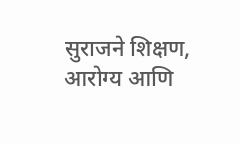सुराजने शिक्षण, आरोग्य आणि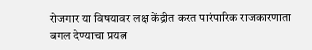रोजगार या विषयावर लक्ष केंद्रीत करत पारंपारिक राजकारणाता बगल देण्याचा प्रयत्न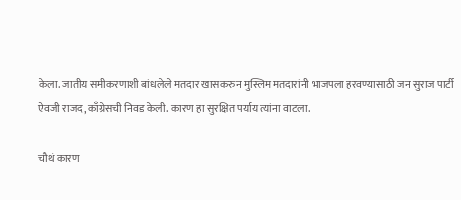केला. जातीय समीकरणाशी बांधलेले मतदार खासकरुन मुस्लिम मतदारांनी भाजपला हरवण्यासाठी जन सुराज पार्टी ऐवजी राजद, काँग्रेसची निवड केली. कारण हा सुरक्षित पर्याय त्यांना वाटला.

चौथं कारण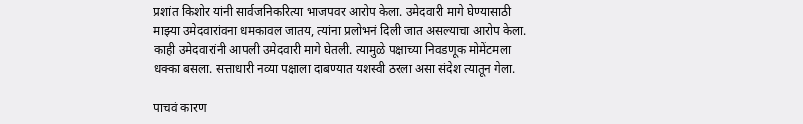प्रशांत किशोर यांनी सार्वजनिकरित्या भाजपवर आरोप केला. उमेदवारी मागे घेण्यासाठी माझ्या उमेदवारांवना धमकावल जातय, त्यांना प्रलोभनं दिली जात असल्याचा आरोप केला. काही उमेदवारांनी आपली उमेदवारी मागे घेतली. त्यामुळे पक्षाच्या निवडणूक मोमेंटमला धक्का बसला. सत्ताधारी नव्या पक्षाला दाबण्यात यशस्वी ठरला असा संदेश त्यातून गेला.

पाचवं कारण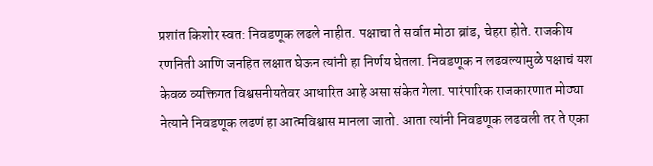प्रशांत किशोर स्वत: निवडणूक लढले नाहीत. पक्षाचा ते सर्वात मोठा ब्रांड, चेहरा होते. राजकीय रणनिती आणि जनहित लक्षात घेऊन त्यांनी हा निर्णय घेतला. निवडणूक न लढवल्यामुळे पक्षाचं यश केवळ व्यक्तिगत विश्वसनीयतेवर आधारित आहे असा संकेत गेला. पारंपारिक राजकारणात मोठ्या नेत्याने निवडणूक लढणं हा आत्मविश्वास मानला जातो. आता त्यांनी निवडणूक लढवली तर ते एका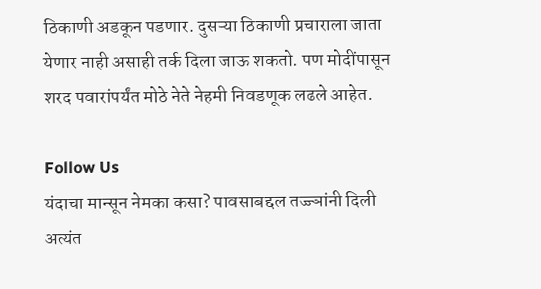ठिकाणी अडकून पडणार. दुसऱ्या ठिकाणी प्रचाराला जाता येणार नाही असाही तर्क दिला जाऊ शकतो. पण मोदींपासून शरद पवारांपर्यंत मोठे नेते नेहमी निवडणूक लढले आहेत.

Follow Us
यंदाचा मान्सून नेमका कसा? पावसाबद्दल तज्ज्ञांनी दिली अत्यंत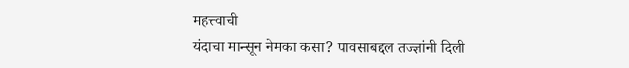महत्त्वाची
यंदाचा मान्सून नेमका कसा? पावसाबद्दल तज्ज्ञांनी दिली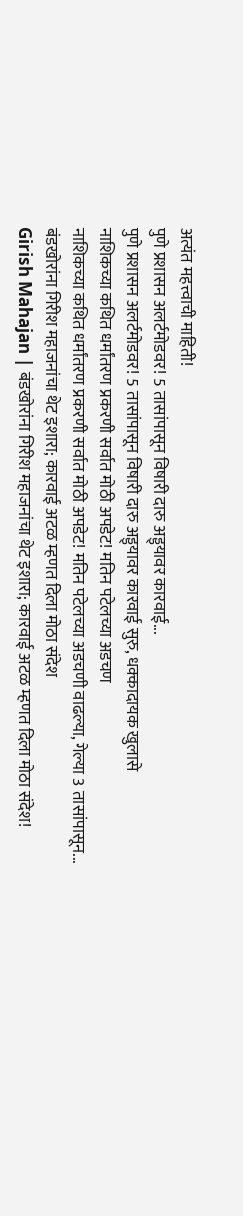अत्यंत महत्त्वाची माहिती!
पुणे प्रशासन अलर्टमोडवर! 5 तासांपासून विषारी दारु अड्ड्यावर कारवाई...
पुणे प्रशासन अलर्टमोडवर! 5 तासांपासून विषारी दारु अड्ड्यावर कारवाई सुरु, धक्कादायक खुलासे
नाशिकच्या कथित धर्मांतरण प्रकरणी सर्वात मोठी अपडेट! मतिन पटेलच्या अडचण
नाशिकच्या कथित धर्मांतरण प्रकरणी सर्वात मोठी अपडेट! मतिन पटेलच्या अडचणी वाढल्या, गेल्या 3 तासांपासून...
बंडखोरांना गिरीश महाजनांचा थेट इशारा; कारवाई अटळ म्हणत दिला मोठा संदेश
Girish Mahajan | बंडखोरांना गिरीश महाजनांचा थेट इशारा; कारवाई अटळ म्हणत दिला मोठा संदेश!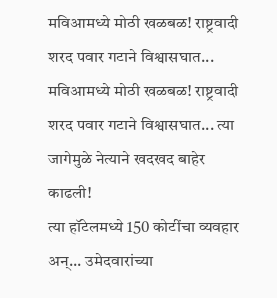मविआमध्ये मोठी खळबळ! राष्ट्रवादी शरद पवार गटाने विश्वासघात...
मविआमध्ये मोठी खळबळ! राष्ट्रवादी शरद पवार गटाने विश्वासघात... त्या जागेमुळे नेत्याने खदखद बाहेर काढली!
त्या हॉटेलमध्ये 150 कोटींचा व्यवहार अन्... उमेदवारांच्या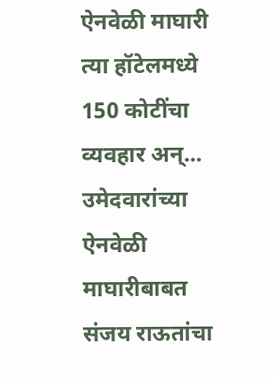ऐनवेळी माघारी
त्या हॉटेलमध्ये 150 कोटींचा व्यवहार अन्... उमेदवारांच्या ऐनवेळी माघारीबाबत संजय राऊतांचा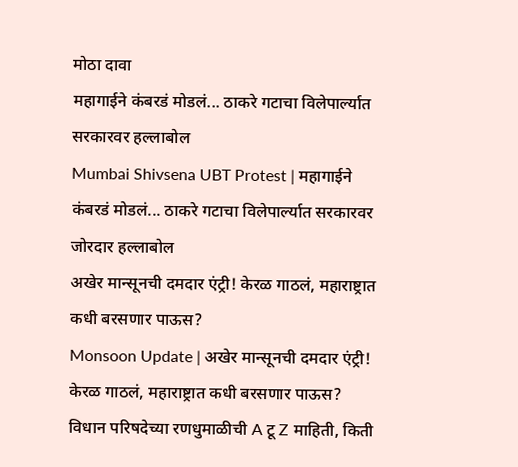मोठा दावा
महागाईने कंबरडं मोडलं... ठाकरे गटाचा विलेपार्ल्यात सरकारवर हल्लाबोल
Mumbai Shivsena UBT Protest | महागाईने कंबरडं मोडलं... ठाकरे गटाचा विलेपार्ल्यात सरकारवर जोरदार हल्लाबोल
अखेर मान्सूनची दमदार एंट्री! केरळ गाठलं, महाराष्ट्रात कधी बरसणार पाऊस?
Monsoon Update | अखेर मान्सूनची दमदार एंट्री! केरळ गाठलं, महाराष्ट्रात कधी बरसणार पाऊस?
विधान परिषदेच्या रणधुमाळीची A टू Z माहिती, किती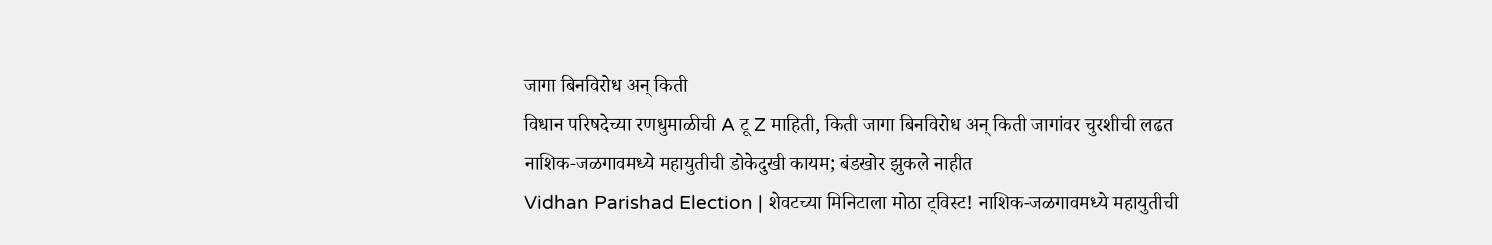जागा बिनविरोध अन् किती
विधान परिषदेच्या रणधुमाळीची A टू Z माहिती, किती जागा बिनविरोध अन् किती जागांवर चुरशीची लढत
नाशिक-जळगावमध्ये महायुतीची डोकेदुखी कायम; बंडखोर झुकले नाहीत
Vidhan Parishad Election | शेवटच्या मिनिटाला मोठा ट्विस्ट! नाशिक-जळगावमध्ये महायुतीची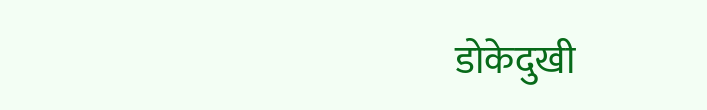डोकेदुखी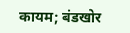कायम; बंडखोर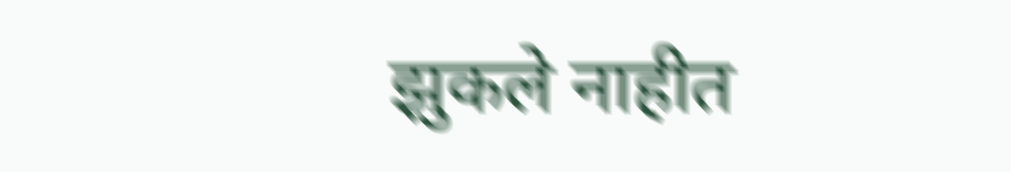झुकले नाहीत